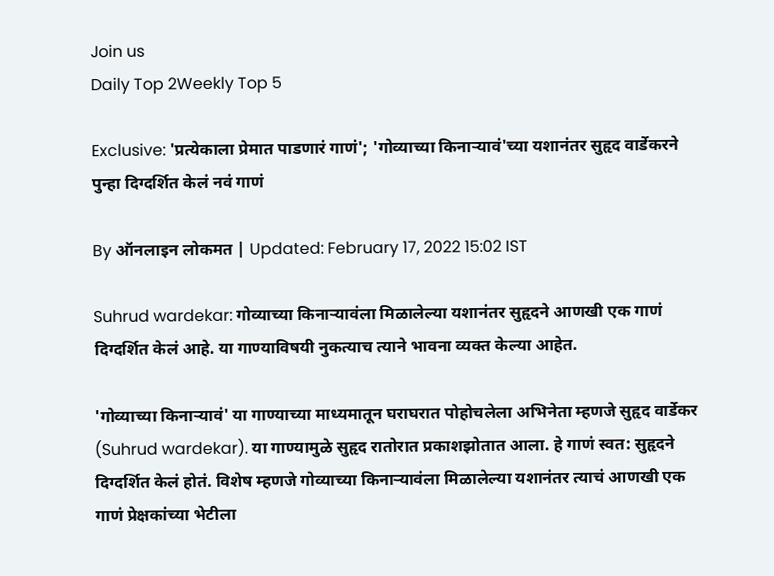Join us
Daily Top 2Weekly Top 5

Exclusive: 'प्रत्येकाला प्रेमात पाडणारं गाणं'; 'गोव्याच्या किनाऱ्यावं'च्या यशानंतर सुहृद वार्डेकरने पुन्हा दिग्दर्शित केलं नवं गाणं

By ऑनलाइन लोकमत | Updated: February 17, 2022 15:02 IST

Suhrud wardekar: गोव्याच्या किनाऱ्यावंला मिळालेल्या यशानंतर सुहृदने आणखी एक गाणं दिग्दर्शित केलं आहे. या गाण्याविषयी नुकत्याच त्याने भावना व्यक्त केल्या आहेत.

'गोव्याच्या किनाऱ्यावं' या गाण्याच्या माध्यमातून घराघरात पोहोचलेला अभिनेता म्हणजे सुहृद वार्डेकर (Suhrud wardekar). या गाण्यामुळे सुहृद रातोरात प्रकाशझोतात आला. हे गाणं स्वत: सुहृदने दिग्दर्शित केलं होतं. विशेष म्हणजे गोव्याच्या किनाऱ्यावंला मिळालेल्या यशानंतर त्याचं आणखी एक गाणं प्रेक्षकांच्या भेटीला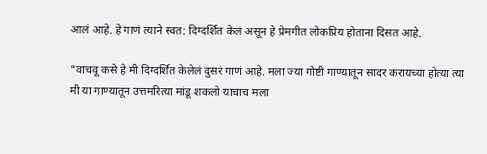आलं आहे. हे गाणं त्याने स्वत: दिग्दर्शित केलं असून हे प्रेमगीत लोकप्रिय होताना दिसत आहे.

"वाचवू कसे हे मी दिग्दर्शित केलेलं दुसरं गाणं आहे. मला ज्या गोष्टी गाण्यातून सादर करायच्या होत्या त्या मी या गाण्यातून उत्तमरित्या मांडू शकलो याचाच मला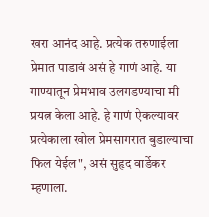खरा आनंद आहे. प्रत्येक तरुणाईला प्रेमात पाडावं असं हे गाणं आहे. या गाण्यातून प्रेमभाव उलगडण्याचा मी प्रयत्न केला आहे. हे गाणं ऐकल्यावर प्रत्येकाला खोल प्रेमसागरात बुडाल्याचा फिल येईल", असं सुहृद वार्डेकर म्हणाला.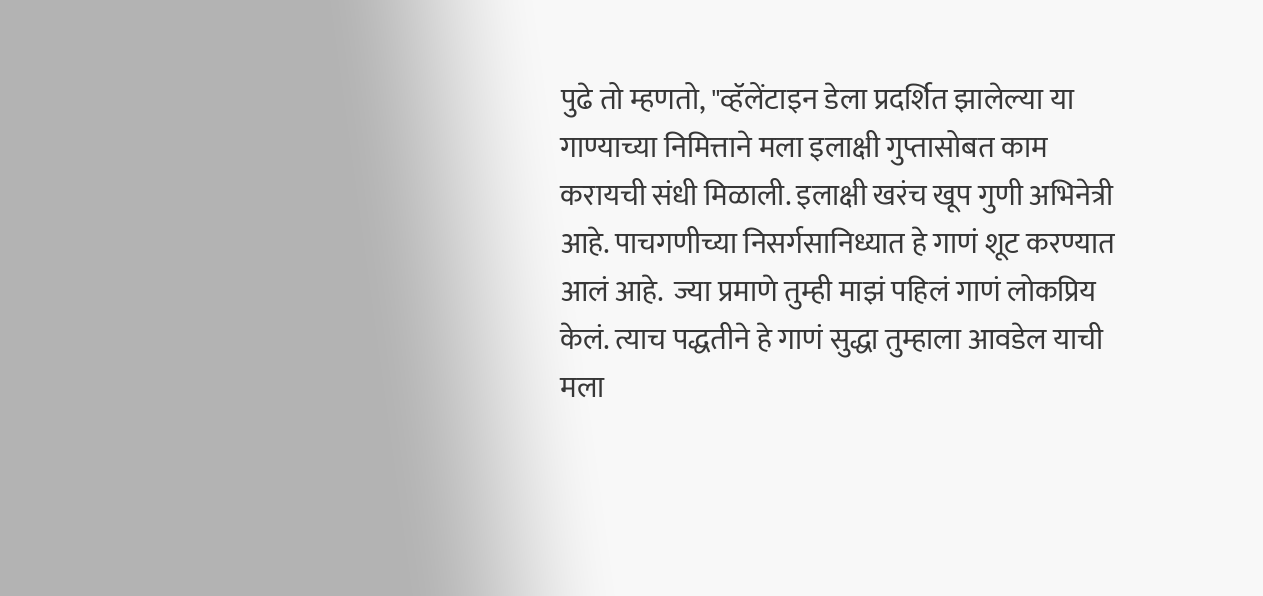पुढे तो म्हणतो, "व्हॅलेंटाइन डेला प्रदर्शित झालेल्या या गाण्याच्या निमित्ताने मला इलाक्षी गुप्तासोबत काम करायची संधी मिळाली. इलाक्षी खरंच खूप गुणी अभिनेत्री आहे. पाचगणीच्या निसर्गसानिध्यात हे गाणं शूट करण्यात आलं आहे.  ज्या प्रमाणे तुम्ही माझं पहिलं गाणं लोकप्रिय केलं. त्याच पद्धतीने हे गाणं सुद्धा तुम्हाला आवडेल याची मला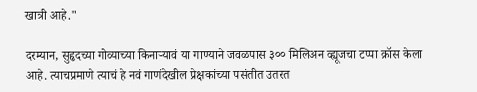खात्री आहे."

दरम्यान, सुहृदच्या गोव्याच्या किनाऱ्यावं या गाण्याने जवळपास ३०० मिलिअन व्ह्यूजचा टप्पा क्रॉस केला आहे. त्याचप्रमाणे त्याचं हे नवं गाणंदेखील प्रेक्षकांच्या पसंतीत उतरत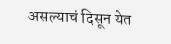असल्याचं दिसून येत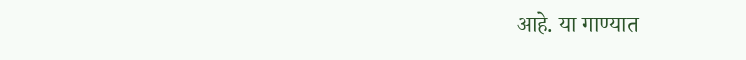आहे. या गाण्यात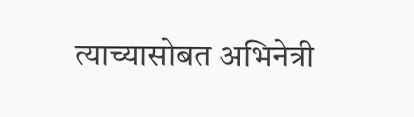त्याच्यासोबत अभिनेत्री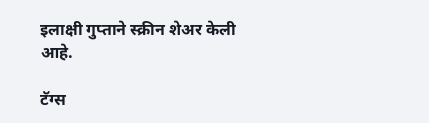इलाक्षी गुप्ताने स्क्रीन शेअर केली आहे.

टॅग्स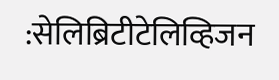:सेलिब्रिटीटेलिव्हिजन